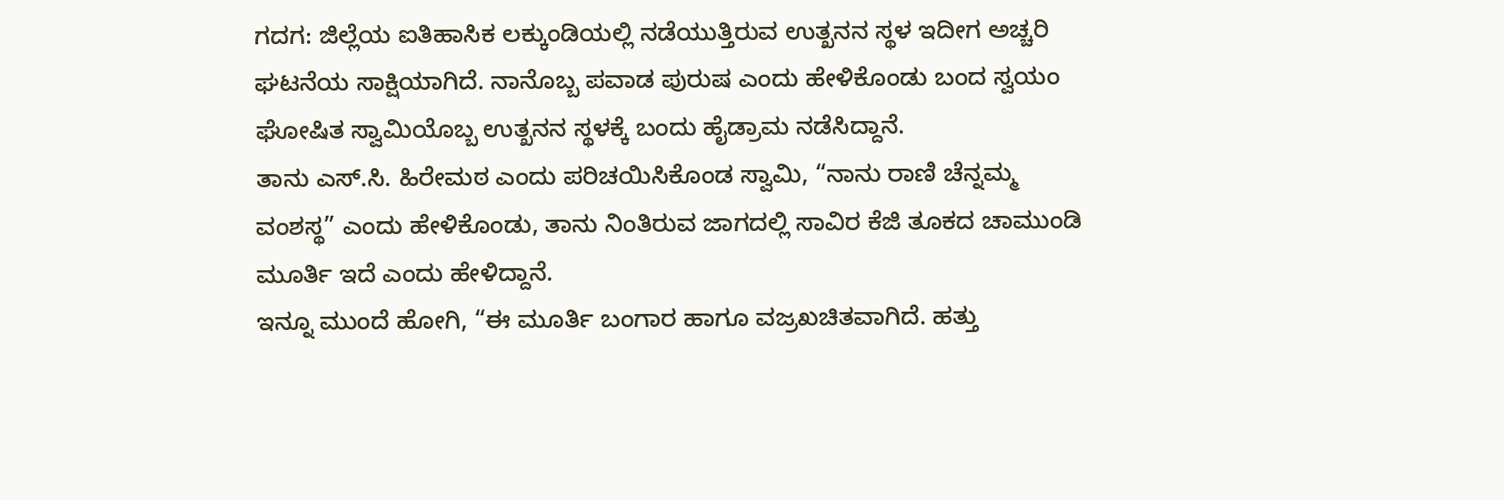ಗದಗ: ಜಿಲ್ಲೆಯ ಐತಿಹಾಸಿಕ ಲಕ್ಕುಂಡಿಯಲ್ಲಿ ನಡೆಯುತ್ತಿರುವ ಉತ್ಖನನ ಸ್ಥಳ ಇದೀಗ ಅಚ್ಚರಿ ಘಟನೆಯ ಸಾಕ್ಷಿಯಾಗಿದೆ. ನಾನೊಬ್ಬ ಪವಾಡ ಪುರುಷ ಎಂದು ಹೇಳಿಕೊಂಡು ಬಂದ ಸ್ವಯಂ ಘೋಷಿತ ಸ್ವಾಮಿಯೊಬ್ಬ ಉತ್ಖನನ ಸ್ಥಳಕ್ಕೆ ಬಂದು ಹೈಡ್ರಾಮ ನಡೆಸಿದ್ದಾನೆ.
ತಾನು ಎಸ್.ಸಿ. ಹಿರೇಮಠ ಎಂದು ಪರಿಚಯಿಸಿಕೊಂಡ ಸ್ವಾಮಿ, “ನಾನು ರಾಣಿ ಚೆನ್ನಮ್ಮ ವಂಶಸ್ಥ” ಎಂದು ಹೇಳಿಕೊಂಡು, ತಾನು ನಿಂತಿರುವ ಜಾಗದಲ್ಲಿ ಸಾವಿರ ಕೆಜಿ ತೂಕದ ಚಾಮುಂಡಿ ಮೂರ್ತಿ ಇದೆ ಎಂದು ಹೇಳಿದ್ದಾನೆ.
ಇನ್ನೂ ಮುಂದೆ ಹೋಗಿ, “ಈ ಮೂರ್ತಿ ಬಂಗಾರ ಹಾಗೂ ವಜ್ರಖಚಿತವಾಗಿದೆ. ಹತ್ತು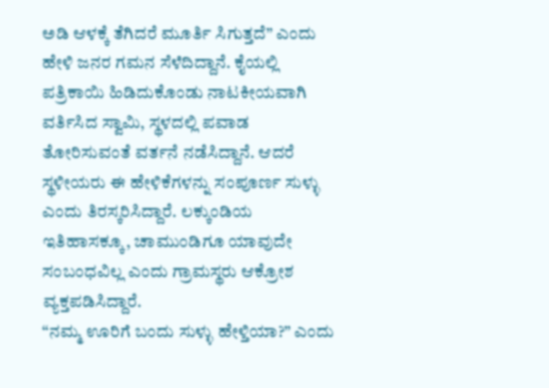ಅಡಿ ಆಳಕ್ಕೆ ತೆಗಿದರೆ ಮೂರ್ತಿ ಸಿಗುತ್ತದೆ” ಎಂದು ಹೇಳಿ ಜನರ ಗಮನ ಸೆಳೆದಿದ್ದಾನೆ. ಕೈಯಲ್ಲಿ ಪತ್ರಿಕಾಯಿ ಹಿಡಿದುಕೊಂಡು ನಾಟಕೀಯವಾಗಿ ವರ್ತಿಸಿದ ಸ್ವಾಮಿ, ಸ್ಥಳದಲ್ಲಿ ಪವಾಡ ತೋರಿಸುವಂತೆ ವರ್ತನೆ ನಡೆಸಿದ್ದಾನೆ. ಆದರೆ ಸ್ಥಳೀಯರು ಈ ಹೇಳಿಕೆಗಳನ್ನು ಸಂಪೂರ್ಣ ಸುಳ್ಳು ಎಂದು ತಿರಸ್ಕರಿಸಿದ್ದಾರೆ. ಲಕ್ಕುಂಡಿಯ ಇತಿಹಾಸಕ್ಕೂ, ಚಾಮುಂಡಿಗೂ ಯಾವುದೇ ಸಂಬಂಧವಿಲ್ಲ ಎಂದು ಗ್ರಾಮಸ್ಥರು ಆಕ್ರೋಶ ವ್ಯಕ್ತಪಡಿಸಿದ್ದಾರೆ.
“ನಮ್ಮ ಊರಿಗೆ ಬಂದು ಸುಳ್ಳು ಹೇಳ್ತಿಯಾ?” ಎಂದು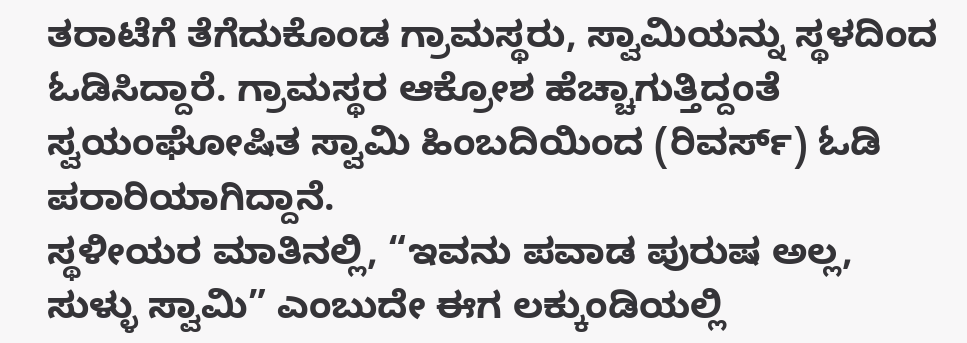ತರಾಟೆಗೆ ತೆಗೆದುಕೊಂಡ ಗ್ರಾಮಸ್ಥರು, ಸ್ವಾಮಿಯನ್ನು ಸ್ಥಳದಿಂದ ಓಡಿಸಿದ್ದಾರೆ. ಗ್ರಾಮಸ್ಥರ ಆಕ್ರೋಶ ಹೆಚ್ಚಾಗುತ್ತಿದ್ದಂತೆ ಸ್ವಯಂಘೋಷಿತ ಸ್ವಾಮಿ ಹಿಂಬದಿಯಿಂದ (ರಿವರ್ಸ್) ಓಡಿ ಪರಾರಿಯಾಗಿದ್ದಾನೆ.
ಸ್ಥಳೀಯರ ಮಾತಿನಲ್ಲಿ, “ಇವನು ಪವಾಡ ಪುರುಷ ಅಲ್ಲ, ಸುಳ್ಳು ಸ್ವಾಮಿ” ಎಂಬುದೇ ಈಗ ಲಕ್ಕುಂಡಿಯಲ್ಲಿ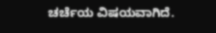ಚರ್ಚೆಯ ವಿಷಯವಾಗಿದೆ.